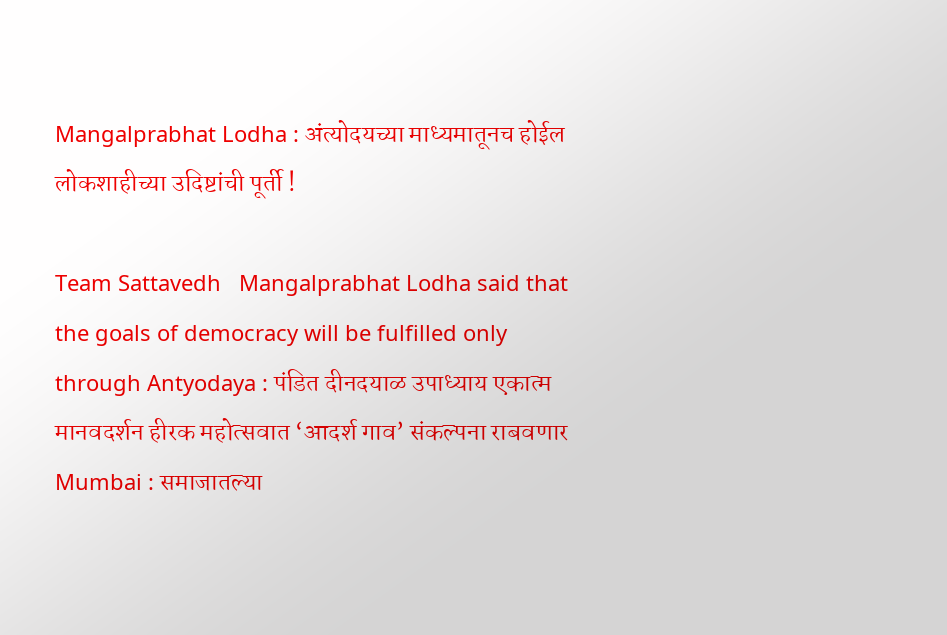Mangalprabhat Lodha : अंत्योदयच्या माध्यमातूनच होईल लोकशाहीच्या उदिष्टांची पूर्ती !

Team Sattavedh   Mangalprabhat Lodha said that the goals of democracy will be fulfilled only through Antyodaya : पंडित दीनदयाळ उपाध्याय एकात्म मानवदर्शन हीरक महोत्सवात ‘आदर्श गाव’ संकल्पना राबवणार Mumbai : समाजातल्या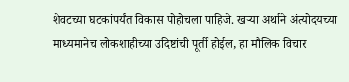शेवटच्या घटकांपर्यंत विकास पोहोचला पाहिजे. खऱ्या अर्थाने अंत्योदयच्या माध्यमानेच लोकशाहीच्या उदिष्टांची पूर्ती होईल, हा मौलिक विचार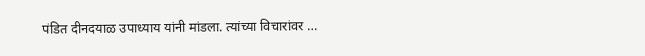पंडित दीनदयाळ उपाध्याय यांनी मांडला. त्यांच्या विचारांवर …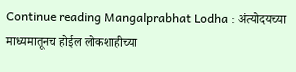Continue reading Mangalprabhat Lodha : अंत्योदयच्या माध्यमातूनच होईल लोकशाहीच्या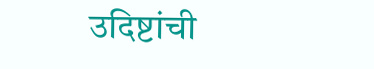उदिष्टांची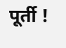पूर्ती !